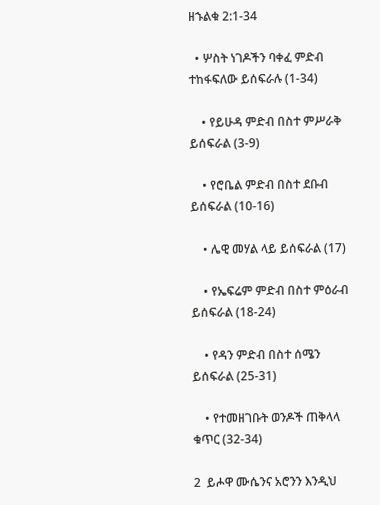ዘኁልቁ 2:1-34

  • ሦስት ነገዶችን ባቀፈ ምድብ ተከፋፍለው ይሰፍራሉ (1-34)

    • የይሁዳ ምድብ በስተ ምሥራቅ ይሰፍራል (3-9)

    • የሮቤል ምድብ በስተ ደቡብ ይሰፍራል (10-16)

    • ሌዊ መሃል ላይ ይሰፍራል (17)

    • የኤፍሬም ምድብ በስተ ምዕራብ ይሰፍራል (18-24)

    • የዳን ምድብ በስተ ሰሜን ይሰፍራል (25-31)

    • የተመዘገቡት ወንዶች ጠቅላላ ቁጥር (32-34)

2  ይሖዋ ሙሴንና አሮንን እንዲህ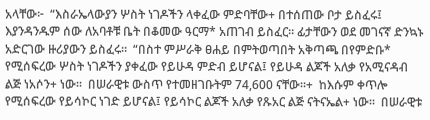አላቸው፦  “እስራኤላውያን ሦስት ነገዶችን ላቀፈው ምድባቸው+ በተሰጠው ቦታ ይስፈሩ፤ እያንዳንዱም ሰው ለአባቶቹ ቤት በቆመው ዓርማ* አጠገብ ይስፈር። ፊታቸውን ወደ መገናኛ ድንኳኑ አድርገው ዙሪያውን ይስፈሩ።  “በስተ ምሥራቅ ፀሐይ በምትወጣበት አቅጣጫ በየምድቡ* የሚሰፍረው ሦስት ነገዶችን ያቀፈው የይሁዳ ምድብ ይሆናል፤ የይሁዳ ልጆች አለቃ የአሚናዳብ ልጅ ነአሶን+ ነው።  በሠራዊቱ ውስጥ የተመዘገቡትም 74,600 ናቸው።+  ከእሱም ቀጥሎ የሚሰፍረው የይሳኮር ነገድ ይሆናል፤ የይሳኮር ልጆች አለቃ የጹአር ልጅ ናትናኤል+ ነው።  በሠራዊቱ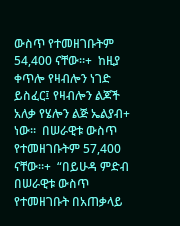ውስጥ የተመዘገቡትም 54,400 ናቸው።+  ከዚያ ቀጥሎ የዛብሎን ነገድ ይስፈር፤ የዛብሎን ልጆች አለቃ የሄሎን ልጅ ኤልያብ+ ነው።  በሠራዊቱ ውስጥ የተመዘገቡትም 57,400 ናቸው።+  “በይሁዳ ምድብ በሠራዊቱ ውስጥ የተመዘገቡት በአጠቃላይ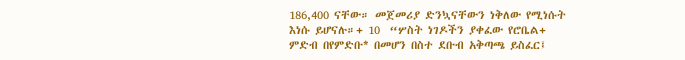186,400 ናቸው። መጀመሪያ ድንኳናቸውን ነቅለው የሚነሱት እነሱ ይሆናሉ።+ 10  “ሦስት ነገዶችን ያቀፈው የሮቤል+ ምድብ በየምድቡ* በመሆን በስተ ደቡብ አቅጣጫ ይስፈር፤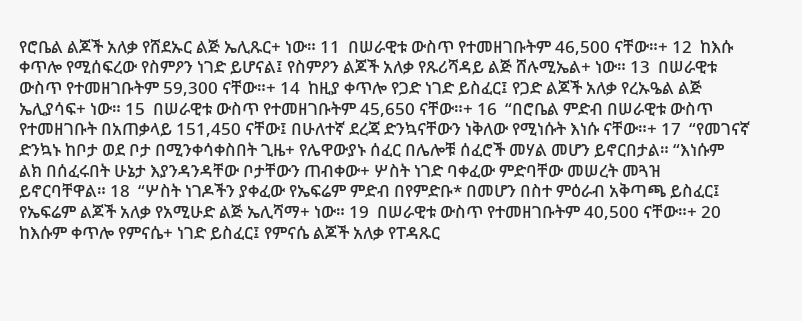የሮቤል ልጆች አለቃ የሸደኡር ልጅ ኤሊጹር+ ነው። 11  በሠራዊቱ ውስጥ የተመዘገቡትም 46,500 ናቸው።+ 12  ከእሱ ቀጥሎ የሚሰፍረው የስምዖን ነገድ ይሆናል፤ የስምዖን ልጆች አለቃ የጹሪሻዳይ ልጅ ሸሉሚኤል+ ነው። 13  በሠራዊቱ ውስጥ የተመዘገቡትም 59,300 ናቸው።+ 14  ከዚያ ቀጥሎ የጋድ ነገድ ይስፈር፤ የጋድ ልጆች አለቃ የረኡዔል ልጅ ኤሊያሳፍ+ ነው። 15  በሠራዊቱ ውስጥ የተመዘገቡትም 45,650 ናቸው።+ 16  “በሮቤል ምድብ በሠራዊቱ ውስጥ የተመዘገቡት በአጠቃላይ 151,450 ናቸው፤ በሁለተኛ ደረጃ ድንኳናቸውን ነቅለው የሚነሱት እነሱ ናቸው።+ 17  “የመገናኛ ድንኳኑ ከቦታ ወደ ቦታ በሚንቀሳቀስበት ጊዜ+ የሌዋውያኑ ሰፈር በሌሎቹ ሰፈሮች መሃል መሆን ይኖርበታል። “እነሱም ልክ በሰፈሩበት ሁኔታ እያንዳንዳቸው ቦታቸውን ጠብቀው+ ሦስት ነገድ ባቀፈው ምድባቸው መሠረት መጓዝ ይኖርባቸዋል። 18  “ሦስት ነገዶችን ያቀፈው የኤፍሬም ምድብ በየምድቡ* በመሆን በስተ ምዕራብ አቅጣጫ ይስፈር፤ የኤፍሬም ልጆች አለቃ የአሚሁድ ልጅ ኤሊሻማ+ ነው። 19  በሠራዊቱ ውስጥ የተመዘገቡትም 40,500 ናቸው።+ 20  ከእሱም ቀጥሎ የምናሴ+ ነገድ ይስፈር፤ የምናሴ ልጆች አለቃ የፐዳጹር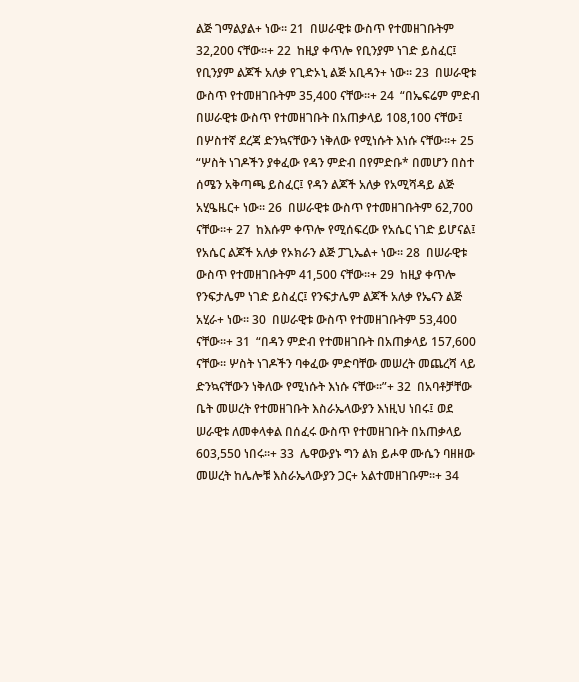ልጅ ገማልያል+ ነው። 21  በሠራዊቱ ውስጥ የተመዘገቡትም 32,200 ናቸው።+ 22  ከዚያ ቀጥሎ የቢንያም ነገድ ይስፈር፤ የቢንያም ልጆች አለቃ የጊድኦኒ ልጅ አቢዳን+ ነው። 23  በሠራዊቱ ውስጥ የተመዘገቡትም 35,400 ናቸው።+ 24  “በኤፍሬም ምድብ በሠራዊቱ ውስጥ የተመዘገቡት በአጠቃላይ 108,100 ናቸው፤ በሦስተኛ ደረጃ ድንኳናቸውን ነቅለው የሚነሱት እነሱ ናቸው።+ 25  “ሦስት ነገዶችን ያቀፈው የዳን ምድብ በየምድቡ* በመሆን በስተ ሰሜን አቅጣጫ ይስፈር፤ የዳን ልጆች አለቃ የአሚሻዳይ ልጅ አሂዔዜር+ ነው። 26  በሠራዊቱ ውስጥ የተመዘገቡትም 62,700 ናቸው።+ 27  ከእሱም ቀጥሎ የሚሰፍረው የአሴር ነገድ ይሆናል፤ የአሴር ልጆች አለቃ የኦክራን ልጅ ፓጊኤል+ ነው። 28  በሠራዊቱ ውስጥ የተመዘገቡትም 41,500 ናቸው።+ 29  ከዚያ ቀጥሎ የንፍታሌም ነገድ ይስፈር፤ የንፍታሌም ልጆች አለቃ የኤናን ልጅ አሂራ+ ነው። 30  በሠራዊቱ ውስጥ የተመዘገቡትም 53,400 ናቸው።+ 31  “በዳን ምድብ የተመዘገቡት በአጠቃላይ 157,600 ናቸው። ሦስት ነገዶችን ባቀፈው ምድባቸው መሠረት መጨረሻ ላይ ድንኳናቸውን ነቅለው የሚነሱት እነሱ ናቸው።”+ 32  በአባቶቻቸው ቤት መሠረት የተመዘገቡት እስራኤላውያን እነዚህ ነበሩ፤ ወደ ሠራዊቱ ለመቀላቀል በሰፈሩ ውስጥ የተመዘገቡት በአጠቃላይ 603,550 ነበሩ።+ 33  ሌዋውያኑ ግን ልክ ይሖዋ ሙሴን ባዘዘው መሠረት ከሌሎቹ እስራኤላውያን ጋር+ አልተመዘገቡም።+ 34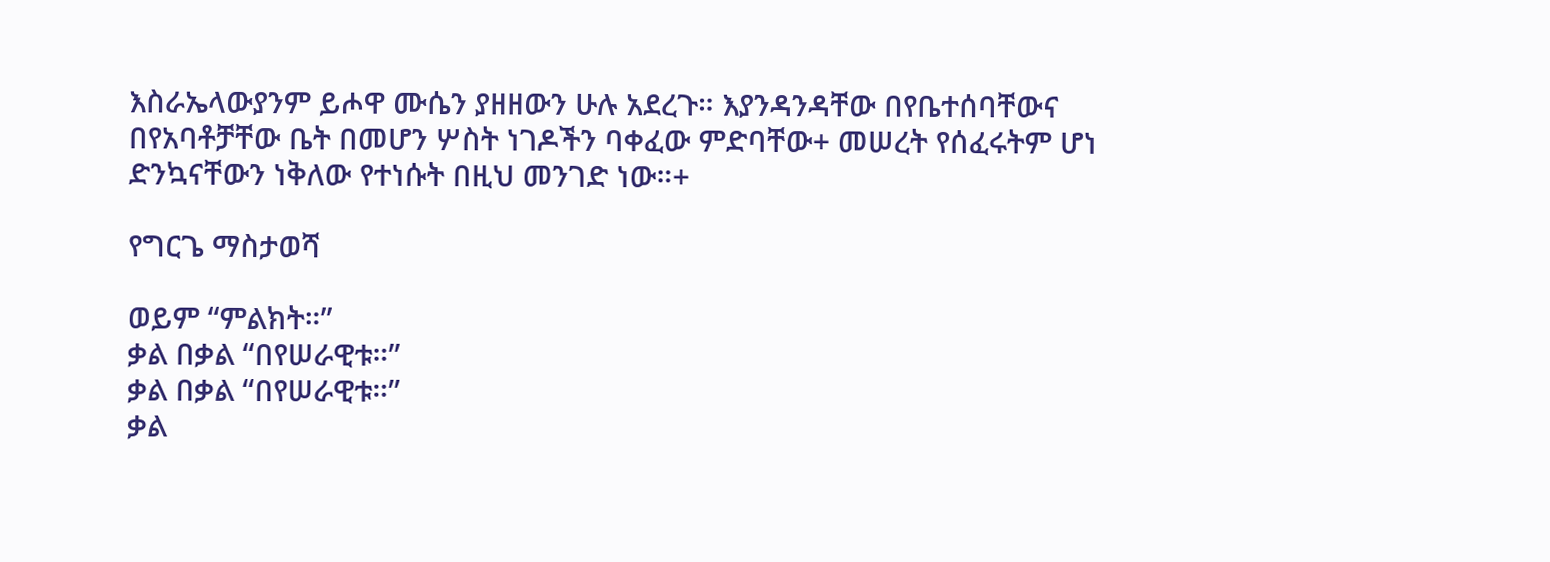እስራኤላውያንም ይሖዋ ሙሴን ያዘዘውን ሁሉ አደረጉ። እያንዳንዳቸው በየቤተሰባቸውና በየአባቶቻቸው ቤት በመሆን ሦስት ነገዶችን ባቀፈው ምድባቸው+ መሠረት የሰፈሩትም ሆነ ድንኳናቸውን ነቅለው የተነሱት በዚህ መንገድ ነው።+

የግርጌ ማስታወሻ

ወይም “ምልክት።”
ቃል በቃል “በየሠራዊቱ።”
ቃል በቃል “በየሠራዊቱ።”
ቃል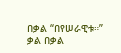በቃል “በየሠራዊቱ።”
ቃል በቃል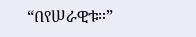“በየሠራዊቱ።”